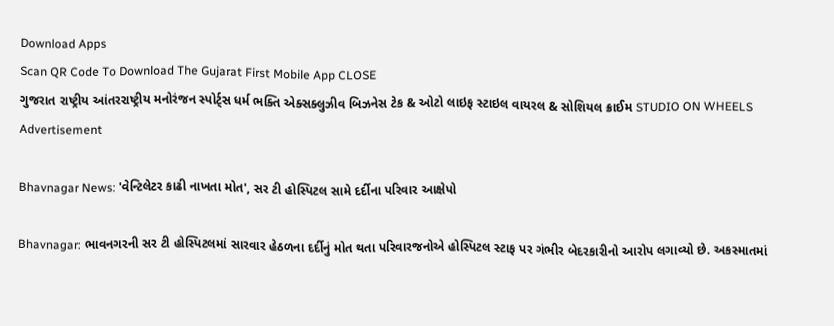Download Apps
Scan QR Code To Download The Gujarat First Mobile App CLOSE
ગુજરાત રાષ્ટ્રીય આંતરરાષ્ટ્રીય મનોરંજન સ્પોર્ટ્સ ધર્મ ભક્તિ એક્સક્લુઝીવ બિઝનેસ ટેક & ઓટો લાઇફ સ્ટાઇલ વાયરલ & સોશિયલ ક્રાઈમ STUDIO ON WHEELS
Advertisement

Bhavnagar News: 'વેન્ટિલેટર કાઢી નાખતા મોત', સર ટી હોસ્પિટલ સામે દર્દીના પરિવાર આક્ષેપો

Bhavnagar: ભાવનગરની સર ટી હોસ્પિટલમાં સારવાર હેઠળના દર્દીનું મોત થતા પરિવારજનોએ હોસ્પિટલ સ્ટાફ પર ગંભીર બેદરકારીનો આરોપ લગાવ્યો છે. અકસ્માતમાં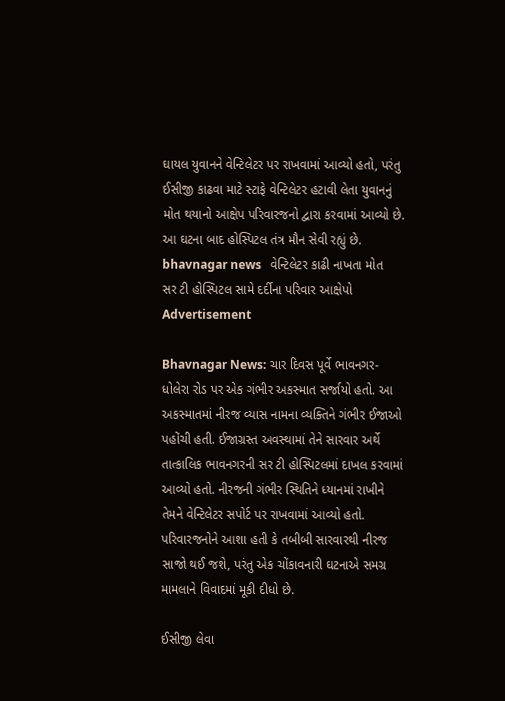ઘાયલ યુવાનને વેન્ટિલેટર પર રાખવામાં આવ્યો હતો, પરંતુ ઈસીજી કાઢવા માટે સ્ટાફે વેન્ટિલેટર હટાવી લેતા યુવાનનું મોત થયાનો આક્ષેપ પરિવારજનો દ્વારા કરવામાં આવ્યો છે. આ ઘટના બાદ હોસ્પિટલ તંત્ર મૌન સેવી રહ્યું છે.
bhavnagar news   વેન્ટિલેટર કાઢી નાખતા મોત   સર ટી હોસ્પિટલ સામે દર્દીના પરિવાર આક્ષેપો
Advertisement

Bhavnagar News: ચાર દિવસ પૂર્વે ભાવનગર-ધોલેરા રોડ પર એક ગંભીર અકસ્માત સર્જાયો હતો. આ અકસ્માતમાં નીરજ વ્યાસ નામના વ્યક્તિને ગંભીર ઈજાઓ પહોંચી હતી. ઈજાગ્રસ્ત અવસ્થામાં તેને સારવાર અર્થે તાત્કાલિક ભાવનગરની સર ટી હોસ્પિટલમાં દાખલ કરવામાં આવ્યો હતો. નીરજની ગંભીર સ્થિતિને ધ્યાનમાં રાખીને તેમને વેન્ટિલેટર સપોર્ટ પર રાખવામાં આવ્યો હતો. પરિવારજનોને આશા હતી કે તબીબી સારવારથી નીરજ સાજો થઈ જશે, પરંતુ એક ચોંકાવનારી ઘટનાએ સમગ્ર મામલાને વિવાદમાં મૂકી દીધો છે.

ઈસીજી લેવા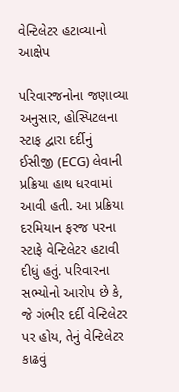વેન્ટિલેટર હટાવ્યાનો આક્ષેપ

પરિવારજનોના જણાવ્યા અનુસાર, હોસ્પિટલના સ્ટાફ દ્વારા દર્દીનું ઈસીજી (ECG) લેવાની પ્રક્રિયા હાથ ધરવામાં આવી હતી. આ પ્રક્રિયા દરમિયાન ફરજ પરના સ્ટાફે વેન્ટિલેટર હટાવી દીધું હતું. પરિવારના સભ્યોનો આરોપ છે કે, જે ગંભીર દર્દી વેન્ટિલેટર પર હોય, તેનું વેન્ટિલેટર કાઢવું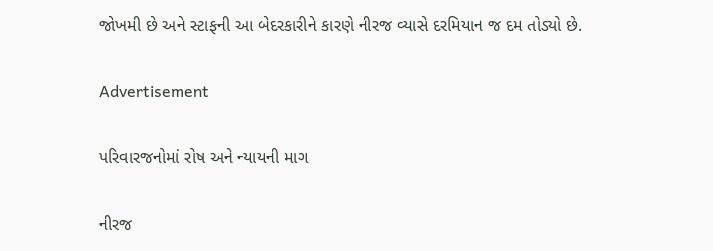જોખમી છે અને સ્ટાફની આ બેદરકારીને કારણે નીરજ વ્યાસે દરમિયાન જ દમ તોડ્યો છે.

Advertisement

પરિવારજનોમાં રોષ અને ન્યાયની માગ

નીરજ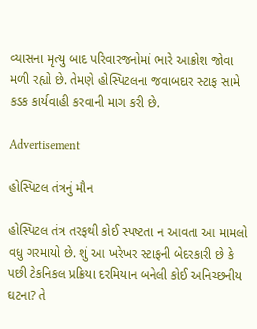વ્યાસના મૃત્યુ બાદ પરિવારજનોમાં ભારે આક્રોશ જોવા મળી રહ્યો છે. તેમણે હોસ્પિટલના જવાબદાર સ્ટાફ સામે કડક કાર્યવાહી કરવાની માગ કરી છે.

Advertisement

હોસ્પિટલ તંત્રનું મૌન

હોસ્પિટલ તંત્ર તરફથી કોઈ સ્પષ્ટતા ન આવતા આ મામલો વધુ ગરમાયો છે. શું આ ખરેખર સ્ટાફની બેદરકારી છે કે પછી ટેકનિકલ પ્રક્રિયા દરમિયાન બનેલી કોઈ અનિચ્છનીય ઘટના? તે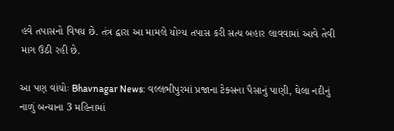હવે તપાસનો વિષય છે. તંત્ર દ્વારા આ મામલે યોગ્ય તપાસ કરી સત્ય બહાર લાવવામાં આવે તેવી માગ ઉઠી રહી છે.

આ પણ વાંચોઃ Bhavnagar News: વલ્લભીપુરમાં પ્રજાના ટેક્સના પૈસાનું પાણી, ઘેલા નદીનું નાળું બન્યાના 3 મહિનામાં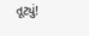તૂટ્યું!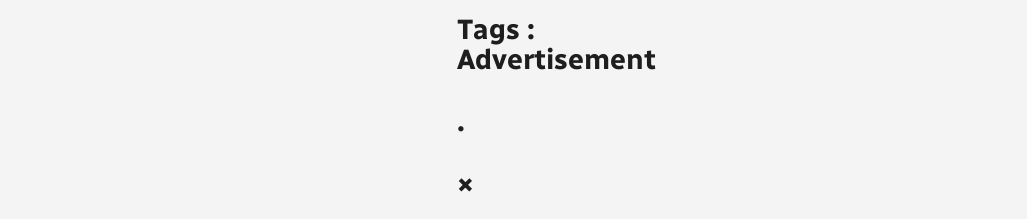Tags :
Advertisement

.

×